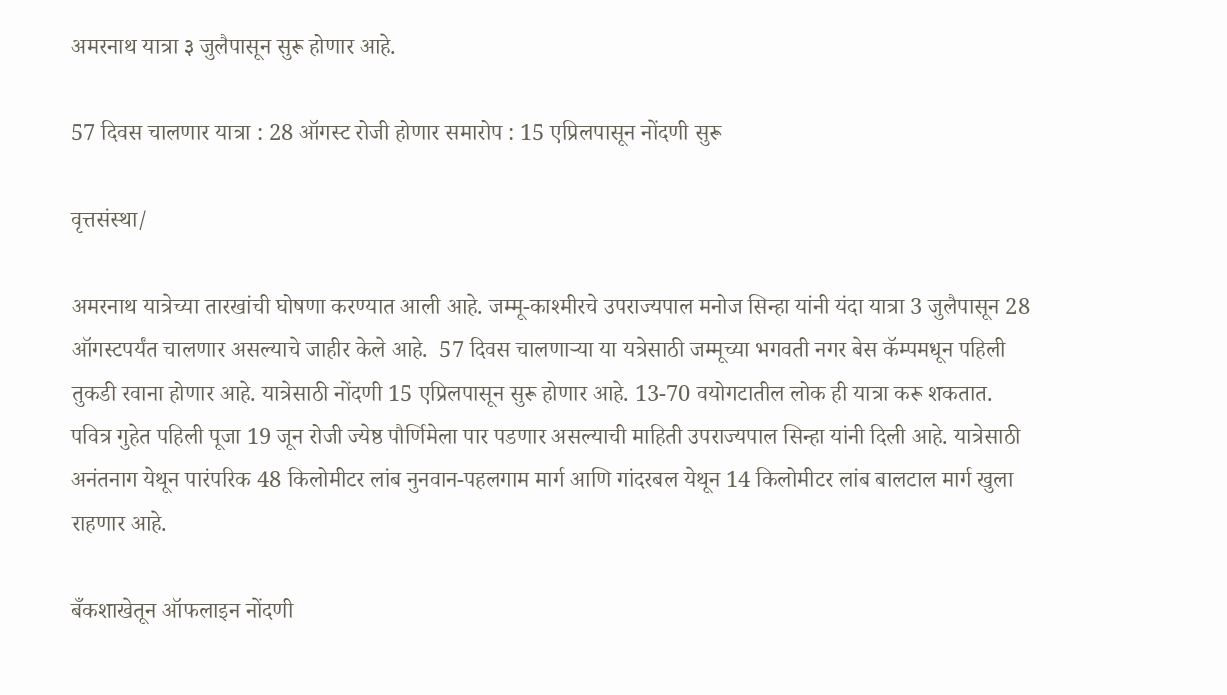अमरनाथ यात्रा ३ जुलैपासून सुरू होणार आहे.

57 दिवस चालणार यात्रा : 28 ऑगस्ट रोजी होणार समारोप : 15 एप्रिलपासून नोंदणी सुरू

वृत्तसंस्था/

अमरनाथ यात्रेच्या तारखांची घोषणा करण्यात आली आहे. जम्मू-काश्मीरचे उपराज्यपाल मनोज सिन्हा यांनी यंदा यात्रा 3 जुलैपासून 28 ऑगस्टपर्यंत चालणार असल्याचे जाहीर केले आहे.  57 दिवस चालणाऱ्या या यत्रेसाठी जम्मूच्या भगवती नगर बेस कॅम्पमधून पहिली तुकडी रवाना होणार आहे. यात्रेसाठी नोंदणी 15 एप्रिलपासून सुरू होणार आहे. 13-70 वयोगटातील लोक ही यात्रा करू शकतात. पवित्र गुहेत पहिली पूजा 19 जून रोजी ज्येष्ठ पौर्णिमेला पार पडणार असल्याची माहिती उपराज्यपाल सिन्हा यांनी दिली आहे. यात्रेसाठी अनंतनाग येथून पारंपरिक 48 किलोमीटर लांब नुनवान-पहलगाम मार्ग आणि गांदरबल येथून 14 किलोमीटर लांब बालटाल मार्ग खुला राहणार आहे.

बँकशाखेतून ऑफलाइन नोंदणी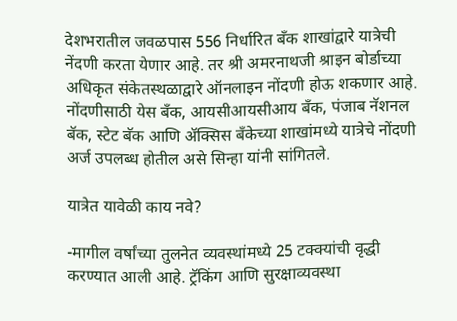देशभरातील जवळपास 556 निर्धारित बँक शाखांद्वारे यात्रेची नेंदणी करता येणार आहे. तर श्री अमरनाथजी श्राइन बोर्डाच्या अधिकृत संकेतस्थळाद्वारे ऑनलाइन नोंदणी होऊ शकणार आहे. नोंदणीसाठी येस बँक, आयसीआयसीआय बँक, पंजाब नॅशनल बॅक, स्टेट बॅक आणि ॲक्सिस बँकेच्या शाखांमध्ये यात्रेचे नोंदणी अर्ज उपलब्ध होतील असे सिन्हा यांनी सांगितले.

यात्रेत यावेळी काय नवे?

-मागील वर्षांच्या तुलनेत व्यवस्थांमध्ये 25 टक्क्यांची वृद्धी करण्यात आली आहे. ट्रॅकिंग आणि सुरक्षाव्यवस्था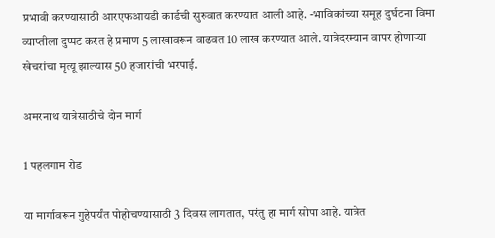प्रभावी करण्यासाठी आरएफआयडी कार्डची सुरुवात करण्यात आली आहे. -भाविकांच्या समूह दुर्घटना विमा व्याप्तीला दुप्पट करत हे प्रमाण 5 लाखावरून वाढवत 10 लाख करण्यात आले. यात्रेदरम्यान वापर होणाऱ्या खेचरांचा मृत्यू झाल्यास 50 हजारांची भरपाई.

अमरनाथ यात्रेसाठीचे दोन मार्ग

1 पहलगाम रोड

या मार्गावरून गुहेपर्यंत पोहोचण्यासाठी 3 दिवस लागतात, परंतु हा मार्ग सोपा आहे. यात्रेत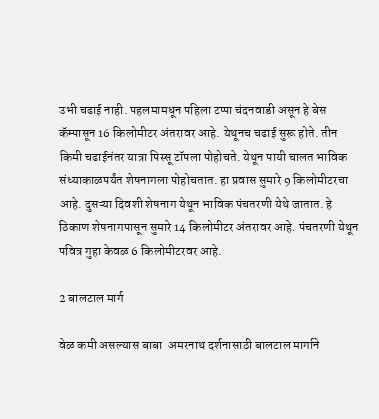उभी चढाई नाही. पहलमामधून पहिला टप्पा चंदनवाडी असून हे बेस कॅम्पासून 16 किलोमीटर अंतरावर आहे. येथूनच चढाई सुरू होते. तीन किमी चढाईनंतर यात्रा पिस्सू टॉपला पोहोचते. येथून पायी चालत भाविक संध्याकाळपर्यंत शेषनागला पोहोचतात. हा प्रवास सुमारे 9 किलोमीटरचा आहे. दुसऱ्या दिवशी शेषनाग येथून भाविक पंचतरणी येथे जातात. हे ठिकाण शेषनागपासून सुमारे 14 किलोमीटर अंतरावर आहे. पंचतरणी येथून पवित्र गुहा केवळ 6 किलोमीटरवर आहे.

2 बालटाल मार्ग

वेळ कमी असल्यास बाबा  अमरनाथ दर्शनासाठी बालटाल मार्गाने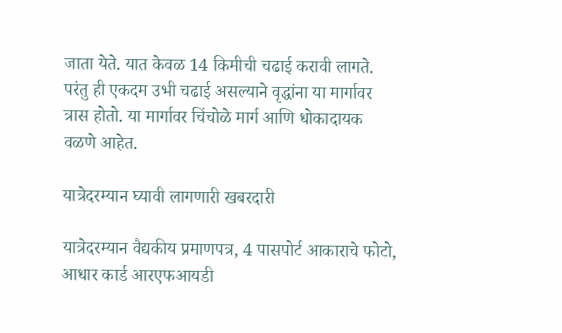जाता येते. यात केवळ 14 किमीची चढाई करावी लागते. परंतु ही एकदम उभी चढाई असल्याने वृद्धांना या मार्गावर त्रास होतो. या मार्गावर चिंचोळे मार्ग आणि धोकादायक वळणे आहेत.

यात्रेदरम्यान घ्यावी लागणारी खबरदारी

यात्रेदरम्यान वैद्यकीय प्रमाणपत्र, 4 पासपोर्ट आकाराचे फोटो, आधार कार्ड आरएफआयडी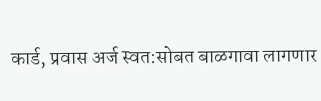कार्ड, प्रवास अर्ज स्वत:सोबत बाळगावा लागणार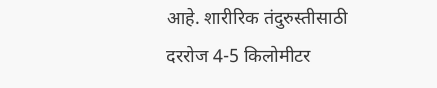आहे. शारीरिक तंदुरुस्तीसाठी दररोज 4-5 किलोमीटर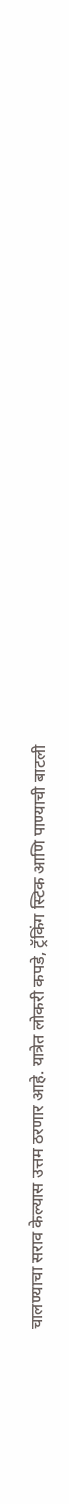चालण्याचा सराव केल्यास उत्तम ठरणार आहे. यात्रेत लोकरी कपडे, ट्रॅकिंग स्टिक आणि पाण्याची बाटली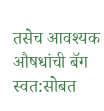तसेच आवश्यक औषधांची बॅग स्वत:सोबत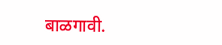बाळगावी.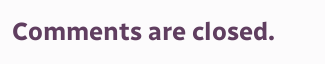Comments are closed.